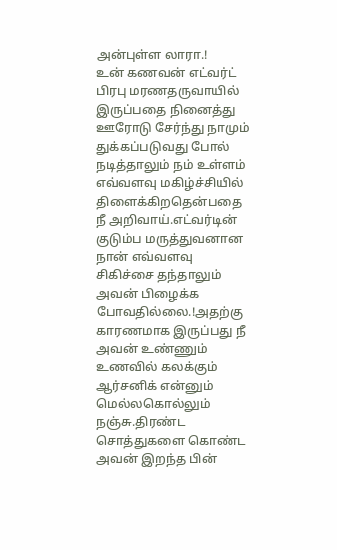அன்புள்ள லாரா.!
உன் கணவன் எட்வர்ட் பிரபு மரணதருவாயில் இருப்பதை நினைத்து ஊரோடு சேர்ந்து நாமும் துக்கப்படுவது போல் நடித்தாலும் நம் உள்ளம் எவ்வளவு மகிழ்ச்சியில் திளைக்கிறதென்பதை நீ அறிவாய்.எட்வர்டின் குடும்ப மருத்துவனான நான் எவ்வளவு சிகிச்சை தந்தாலும் அவன் பிழைக்க போவதில்லை.!அதற்கு காரணமாக இருப்பது நீ அவன் உண்ணும் உணவில் கலக்கும் ஆர்சனிக் என்னும் மெல்லகொல்லும் நஞ்சு.திரண்ட சொத்துகளை கொண்ட அவன் இறந்த பின்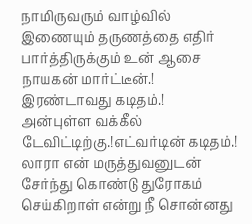நாமிருவரும் வாழ்வில் இணையும் தருணத்தை எதிர் பார்த்திருக்கும் உன் ஆசை நாயகன் மார்ட்டீன்.!
இரண்டாவது கடிதம்.!
அன்புள்ள வக்கீல் டேவிட்டிற்கு.!எட்வர்டின் கடிதம்.!
லாரா என் மருத்துவனுடன் சேர்ந்து கொண்டு துரோகம் செய்கிறாள் என்று நீ சொன்னது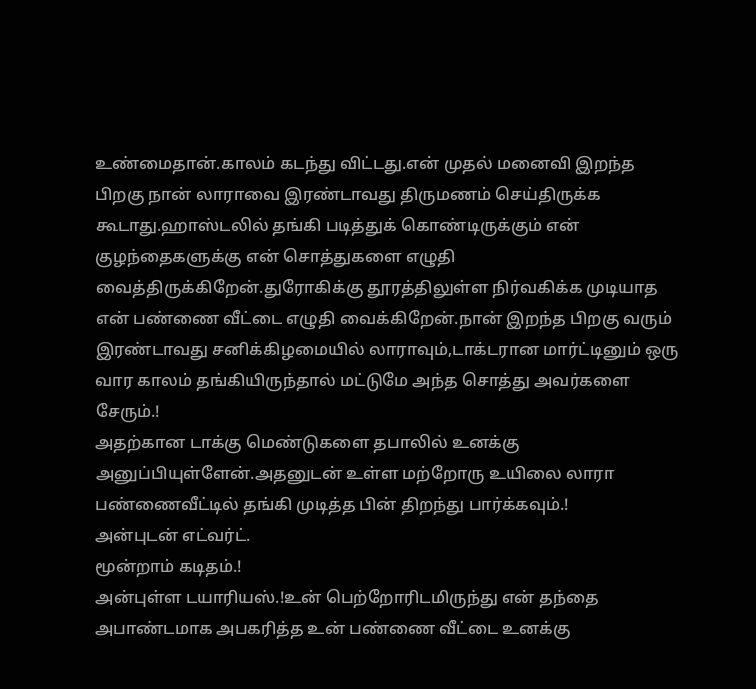உண்மைதான்.காலம் கடந்து விட்டது.என் முதல் மனைவி இறந்த பிறகு நான் லாராவை இரண்டாவது திருமணம் செய்திருக்க கூடாது.ஹாஸ்டலில் தங்கி படித்துக் கொண்டிருக்கும் என் குழந்தைகளுக்கு என் சொத்துகளை எழுதி வைத்திருக்கிறேன்.துரோகிக்கு தூரத்திலுள்ள நிர்வகிக்க முடியாத என் பண்ணை வீட்டை எழுதி வைக்கிறேன்.நான் இறந்த பிறகு வரும் இரண்டாவது சனிக்கிழமையில் லாராவும்,டாக்டரான மார்ட்டினும் ஒரு வார காலம் தங்கியிருந்தால் மட்டுமே அந்த சொத்து அவர்களை சேரும்.!
அதற்கான டாக்கு மெண்டுகளை தபாலில் உனக்கு அனுப்பியுள்ளேன்.அதனுடன் உள்ள மற்றோரு உயிலை லாரா பண்ணைவீட்டில் தங்கி முடித்த பின் திறந்து பார்க்கவும்.!
அன்புடன் எட்வர்ட்.
மூன்றாம் கடிதம்.!
அன்புள்ள டயாரியஸ்.!உன் பெற்றோரிடமிருந்து என் தந்தை அபாண்டமாக அபகரித்த உன் பண்ணை வீட்டை உனக்கு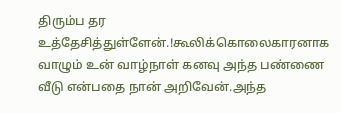திரும்ப தர உத்தேசித்துள்ளேன்.!கூலிக்கொலைகாரனாக வாழும் உன் வாழ்நாள் கனவு அந்த பண்ணை வீடு என்பதை நான் அறிவேன்.அந்த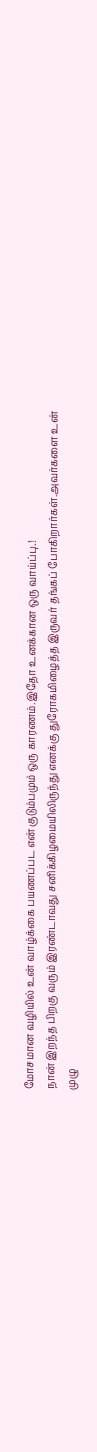மோசமான வழியில் உன் வாழ்க்கை பயணப்பட என் குடும்பமும் ஒரு காரணம்.இதோ உனக்கான ஒரு வாய்ப்பு.!
நான் இறந்த பிறகு வரும் இரண்டாவது சனிக்கிழமையிலிருந்து எனக்கு துரோகமிழைத்த இருவர் தங்கப் போகிறார்கள்.அவர்களை உன் முழு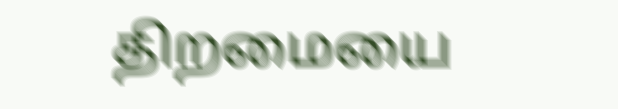திறமையை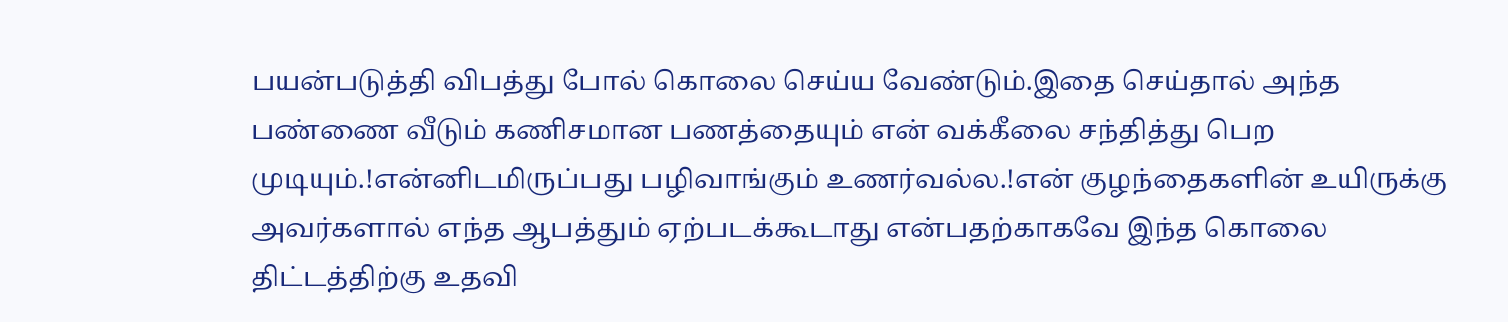பயன்படுத்தி விபத்து போல் கொலை செய்ய வேண்டும்.இதை செய்தால் அந்த பண்ணை வீடும் கணிசமான பணத்தையும் என் வக்கீலை சந்தித்து பெற முடியும்.!என்னிடமிருப்பது பழிவாங்கும் உணர்வல்ல.!என் குழந்தைகளின் உயிருக்கு அவர்களால் எந்த ஆபத்தும் ஏற்படக்கூடாது என்பதற்காகவே இந்த கொலை திட்டத்திற்கு உதவி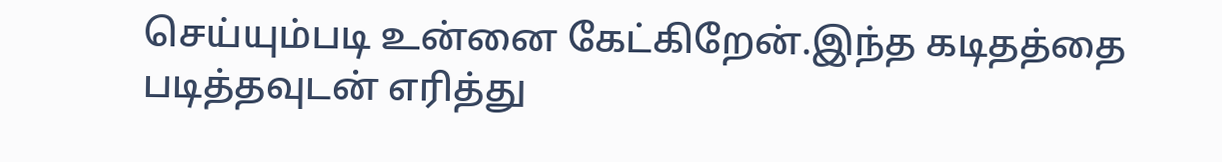செய்யும்படி உன்னை கேட்கிறேன்.இந்த கடிதத்தை படித்தவுடன் எரித்து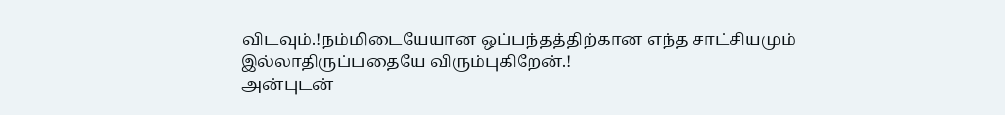விடவும்.!நம்மிடையேயான ஒப்பந்தத்திற்கான எந்த சாட்சியமும் இல்லாதிருப்பதையே விரும்புகிறேன்.!
அன்புடன்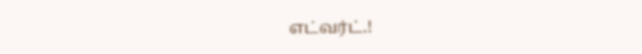எட்வர்ட்.!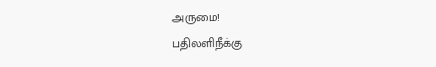அருமை!
பதிலளிநீக்கு